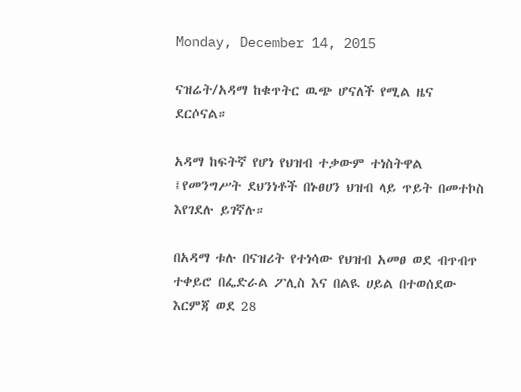Monday, December 14, 2015

ናዝሬት/አዳማ ከቁጥትር ዉጭ ሆናለች የሚል ዜና ደርሶናል።

አዳማ ከፍትኛ የሆነ የህዝብ ተቃውም ተነስትዋል ፤የመንግሥት ደህንነቶች በኑፀሀን ህዝብ ላይ ጥይት በመተኮስ እየገደሉ ይገኛሉ።

በአዳማ ቱሉ በናዝሪት የተነሳው የህዝብ አመፀ ወደ ብጥብጥ ተቀይሮ በፌድራል ፖሊስ እና በልዪ ሀይል በተወሰደው እርምጃ ወደ 28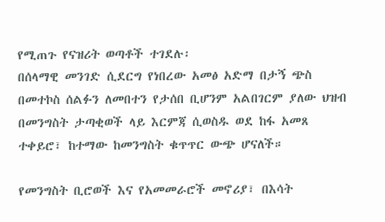የሚጠጉ የናዝሪት ወጣቶች ተገደሉ፡
በሰላማዊ መንገድ ሲደርግ የነበረው አመፅ አድማ በታኝ ጭስ በመተኮስ ሰልፉን ለመበተን የታሰበ ቢሆንም አልበገርም ያለው ህዝብ በመንግስት ታጣቂወች ላይ እርምጃ ሲወስዱ ወደ ከፋ አመጸ ተቀይሮ፣ ከተማው ከመንግስት ቁጥጥር ውጭ ሆናለች።

የመንግስት ቢሮወች እና የአመመራሮች መኖሪያ፣ በእሳት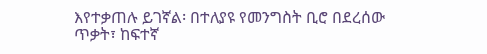እየተቃጠሉ ይገኛል፡ በተለያዩ የመንግስት ቢሮ በደረሰው ጥቃት፣ ከፍተኛ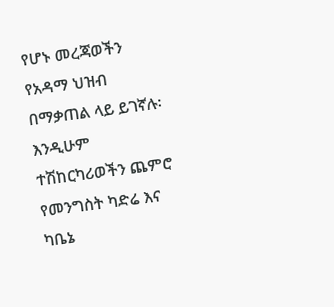የሆኑ መረጃወችን የአዳማ ህዝብ በማቃጠል ላይ ይገኛሉ፡ እንዲሁም ተሽከርካሪወችን ጨምሮ የመንግስት ካድሬ እና ካቤኔ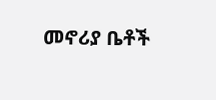መኖሪያ ቤቶች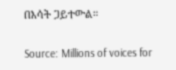በእሳት ጋይተውል።

Source: Millions of voices for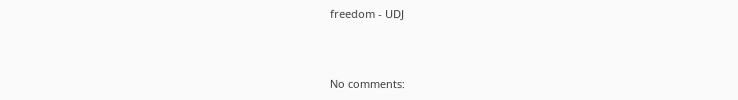freedom - UDJ



No comments: